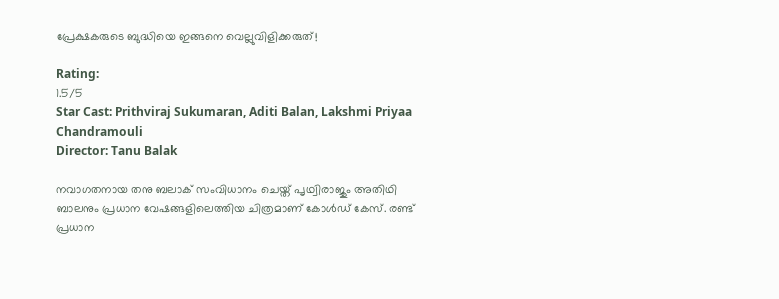പ്രേക്ഷകരുടെ ബുദ്ധിയെ ഇങ്ങനെ വെല്ലുവിളിക്കരുത്!

Rating:
1.5/5
Star Cast: Prithviraj Sukumaran, Aditi Balan, Lakshmi Priyaa Chandramouli
Director: Tanu Balak

നവാഗതനായ തനു ബലാക് സംവിധാനം ചെയ്ത് പൃഥ്വിരാജും അതിഥി ബാലനും പ്രധാന വേഷങ്ങളിലെത്തിയ ചിത്രമാണ് കോള്‍ഡ് കേസ്. രണ്ട് പ്രധാന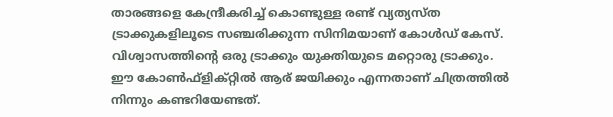താരങ്ങളെ കേന്ദ്രീകരിച്ച് കൊണ്ടുള്ള രണ്ട് വ്യത്യസ്ത ട്രാക്കുകളിലൂടെ സഞ്ചരിക്കുന്ന സിനിമയാണ് കോള്‍ഡ് കേസ്. വിശ്വാസത്തിന്റെ ഒരു ട്രാക്കും യുക്തിയുടെ മറ്റൊരു ട്രാക്കും. ഈ കോണ്‍ഫ്‌ളിക്റ്റില്‍ ആര് ജയിക്കും എന്നതാണ് ചിത്രത്തില്‍ നിന്നും കണ്ടറിയേണ്ടത്.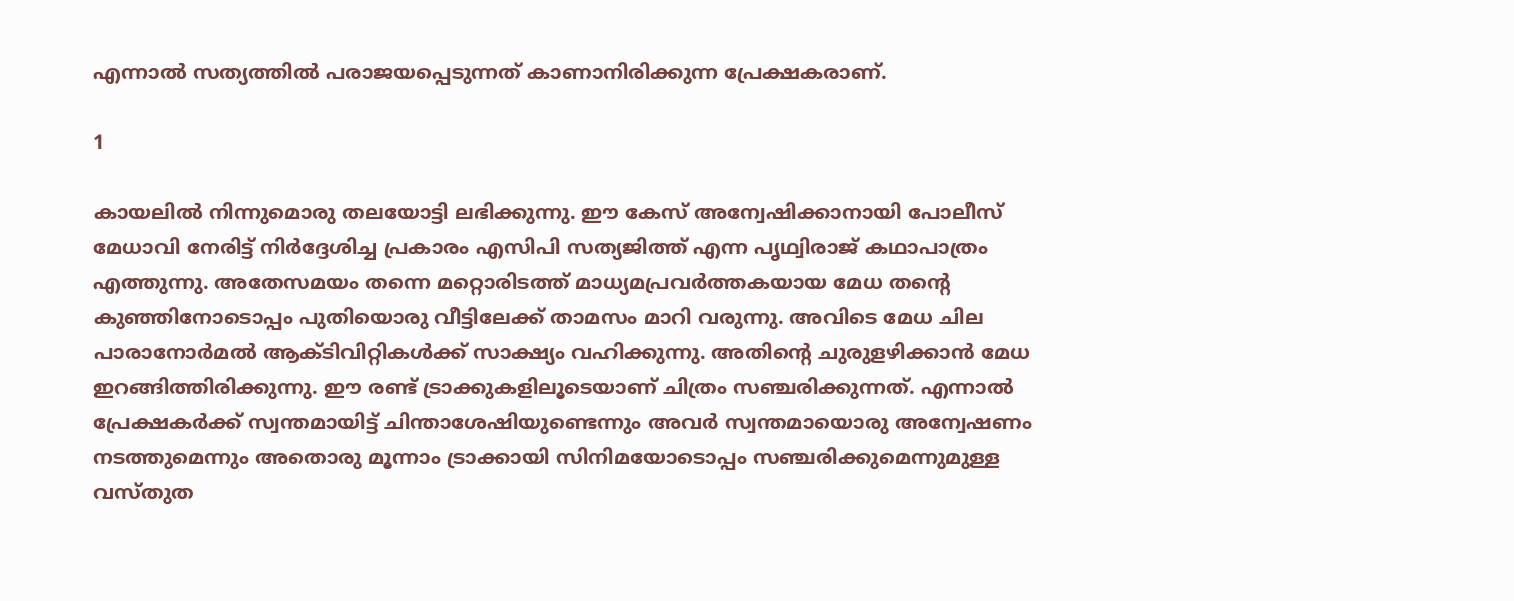എന്നാല്‍ സത്യത്തില്‍ പരാജയപ്പെടുന്നത് കാണാനിരിക്കുന്ന പ്രേക്ഷകരാണ്.

1

കായലില്‍ നിന്നുമൊരു തലയോട്ടി ലഭിക്കുന്നു. ഈ കേസ് അന്വേഷിക്കാനായി പോലീസ് മേധാവി നേരിട്ട് നിര്‍ദ്ദേശിച്ച പ്രകാരം എസിപി സത്യജിത്ത് എന്ന പൃഥ്വിരാജ് കഥാപാത്രം എത്തുന്നു. അതേസമയം തന്നെ മറ്റൊരിടത്ത് മാധ്യമപ്രവര്‍ത്തകയായ മേധ തന്റെ കുഞ്ഞിനോടൊപ്പം പുതിയൊരു വീട്ടിലേക്ക് താമസം മാറി വരുന്നു. അവിടെ മേധ ചില പാരാനോര്‍മല്‍ ആക്ടിവിറ്റികള്‍ക്ക് സാക്ഷ്യം വഹിക്കുന്നു. അതിന്റെ ചുരുളഴിക്കാന്‍ മേധ ഇറങ്ങിത്തിരിക്കുന്നു. ഈ രണ്ട് ട്രാക്കുകളിലൂടെയാണ് ചിത്രം സഞ്ചരിക്കുന്നത്. എന്നാല്‍ പ്രേക്ഷകര്‍ക്ക് സ്വന്തമായിട്ട് ചിന്താശേഷിയുണ്ടെന്നും അവര്‍ സ്വന്തമായൊരു അന്വേഷണം നടത്തുമെന്നും അതൊരു മൂന്നാം ട്രാക്കായി സിനിമയോടൊപ്പം സഞ്ചരിക്കുമെന്നുമുള്ള വസ്തുത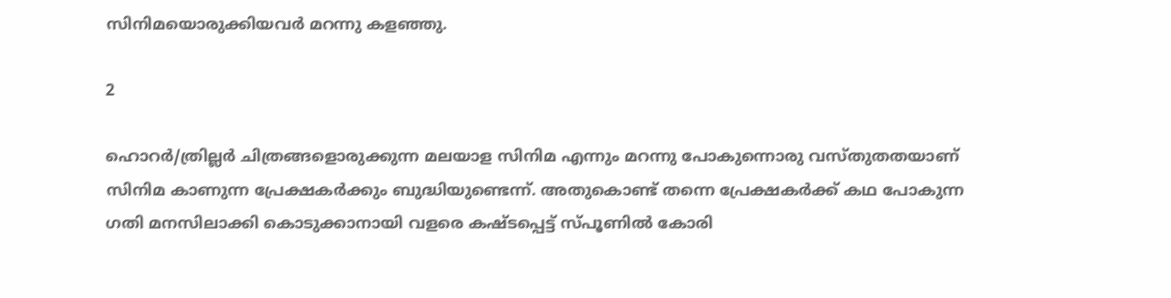സിനിമയൊരുക്കിയവര്‍ മറന്നു കളഞ്ഞു.

2

ഹൊറര്‍/ത്രില്ലര്‍ ചിത്രങ്ങളൊരുക്കുന്ന മലയാള സിനിമ എന്നും മറന്നു പോകുന്നൊരു വസ്തുതതയാണ് സിനിമ കാണുന്ന പ്രേക്ഷകര്‍ക്കും ബുദ്ധിയുണ്ടെന്ന്. അതുകൊണ്ട് തന്നെ പ്രേക്ഷകര്‍ക്ക് കഥ പോകുന്ന ഗതി മനസിലാക്കി കൊടുക്കാനായി വളരെ കഷ്ടപ്പെട്ട് സ്പൂണില്‍ കോരി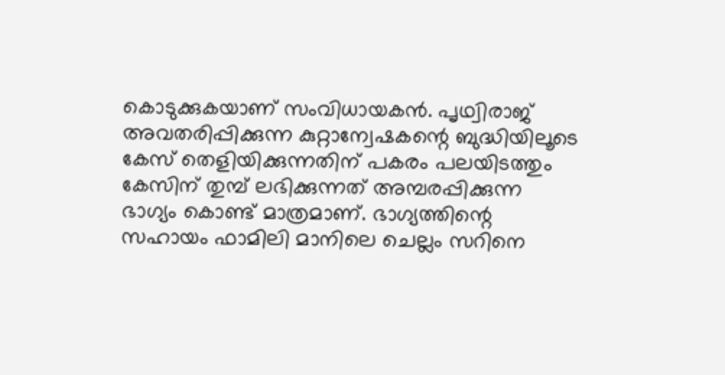കൊടുക്കുകയാണ് സംവിധായകന്‍. പൃഥ്വിരാജ് അവതരിപ്പിക്കുന്ന കുറ്റാന്വേഷകന്റെ ബുദ്ധിയിലൂടെ കേസ് തെളിയിക്കുന്നതിന് പകരം പലയിടത്തും കേസിന് തുമ്പ് ലഭിക്കുന്നത് അമ്പരപ്പിക്കുന്ന ഭാഗ്യം കൊണ്ട് മാത്രമാണ്. ഭാഗ്യത്തിന്റെ സഹായം ഫാമിലി മാനിലെ ചെല്ലം സറിനെ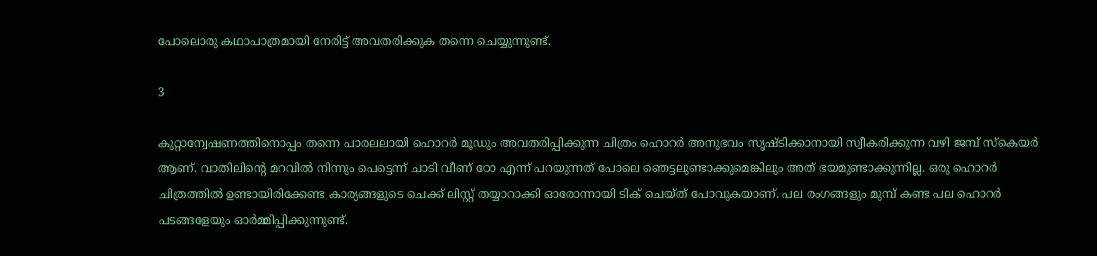പോലൊരു കഥാപാത്രമായി നേരിട്ട് അവതരിക്കുക തന്നെ ചെയ്യുന്നുണ്ട്.

3

കുറ്റാന്വേഷണത്തിനൊപ്പം തന്നെ പാരലലായി ഹൊറര്‍ മൂഡും അവതരിപ്പിക്കുന്ന ചിത്രം ഹൊറര്‍ അനുഭവം സൃഷ്ടിക്കാനായി സ്വീകരിക്കുന്ന വഴി ജമ്പ് സ്‌കെയര്‍ ആണ്. വാതിലിന്റെ മറവില്‍ നിന്നും പെട്ടെന്ന് ചാടി വീണ് ഠോ എന്ന് പറയുന്നത് പോലെ ഞെട്ടലുണ്ടാക്കുമെങ്കിലും അത് ഭയമുണ്ടാക്കുന്നില്ല. ഒരു ഹൊറര്‍ ചിത്രത്തില്‍ ഉണ്ടായിരിക്കേണ്ട കാര്യങ്ങളുടെ ചെക്ക് ലിസ്റ്റ് തയ്യാറാക്കി ഓരോന്നായി ടിക് ചെയ്ത് പോവുകയാണ്. പല രംഗങ്ങളും മുമ്പ് കണ്ട പല ഹൊറര്‍ പടങ്ങളേയും ഓര്‍മ്മിപ്പിക്കുന്നുണ്ട്.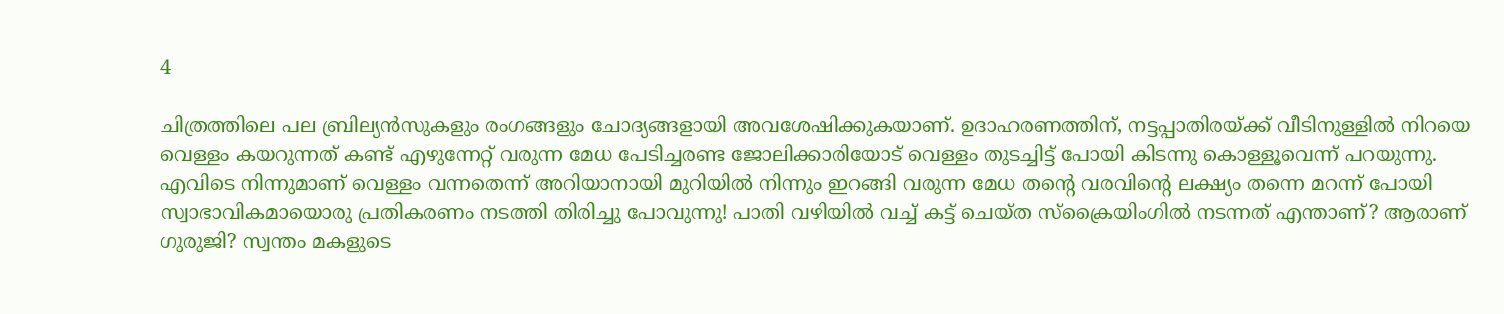4

ചിത്രത്തിലെ പല ബ്രില്യന്‍സുകളും രംഗങ്ങളും ചോദ്യങ്ങളായി അവശേഷിക്കുകയാണ്. ഉദാഹരണത്തിന്, നട്ടപ്പാതിരയ്ക്ക് വീടിനുള്ളില്‍ നിറയെ വെള്ളം കയറുന്നത് കണ്ട് എഴുന്നേറ്റ് വരുന്ന മേധ പേടിച്ചരണ്ട ജോലിക്കാരിയോട് വെള്ളം തുടച്ചിട്ട് പോയി കിടന്നു കൊള്ളൂവെന്ന് പറയുന്നു. എവിടെ നിന്നുമാണ് വെള്ളം വന്നതെന്ന് അറിയാനായി മുറിയില്‍ നിന്നും ഇറങ്ങി വരുന്ന മേധ തന്റെ വരവിന്റെ ലക്ഷ്യം തന്നെ മറന്ന് പോയി സ്വാഭാവികമായൊരു പ്രതികരണം നടത്തി തിരിച്ചു പോവുന്നു! പാതി വഴിയില്‍ വച്ച് കട്ട് ചെയ്ത സ്‌ക്രൈയിംഗില്‍ നടന്നത് എന്താണ്? ആരാണ് ഗുരുജി? സ്വന്തം മകളുടെ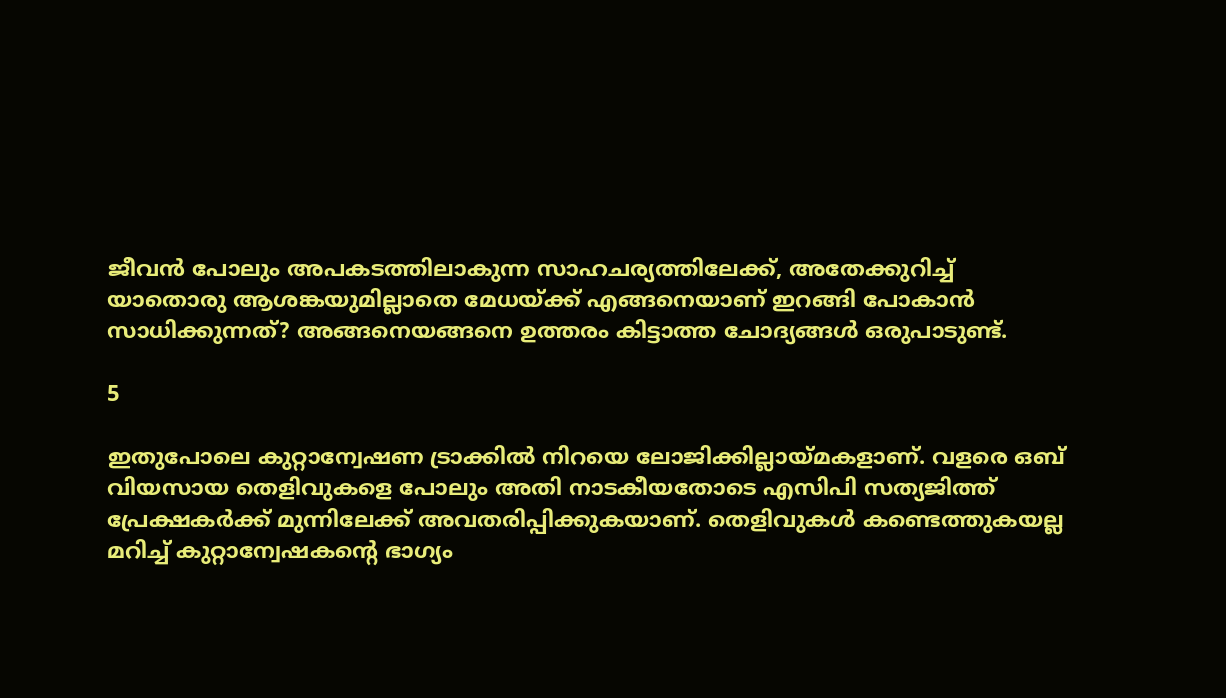ജീവന്‍ പോലും അപകടത്തിലാകുന്ന സാഹചര്യത്തിലേക്ക്, അതേക്കുറിച്ച് യാതൊരു ആശങ്കയുമില്ലാതെ മേധയ്ക്ക് എങ്ങനെയാണ് ഇറങ്ങി പോകാന്‍ സാധിക്കുന്നത്? അങ്ങനെയങ്ങനെ ഉത്തരം കിട്ടാത്ത ചോദ്യങ്ങള്‍ ഒരുപാടുണ്ട്.

5

ഇതുപോലെ കുറ്റാന്വേഷണ ട്രാക്കില്‍ നിറയെ ലോജിക്കില്ലായ്മകളാണ്. വളരെ ഒബ് വിയസായ തെളിവുകളെ പോലും അതി നാടകീയതോടെ എസിപി സത്യജിത്ത് പ്രേക്ഷകര്‍ക്ക് മുന്നിലേക്ക് അവതരിപ്പിക്കുകയാണ്. തെളിവുകള്‍ കണ്ടെത്തുകയല്ല മറിച്ച് കുറ്റാന്വേഷകന്റെ ഭാഗ്യം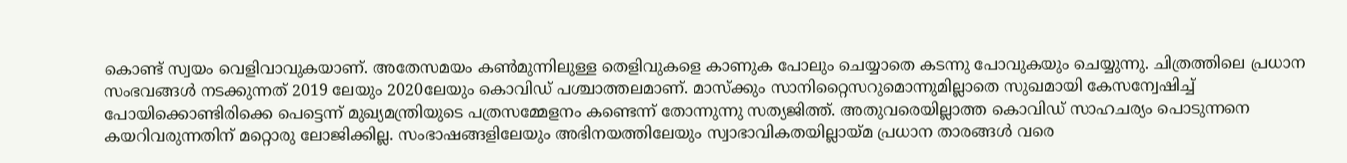കൊണ്ട് സ്വയം വെളിവാവുകയാണ്. അതേസമയം കണ്‍മുന്നിലുള്ള തെളിവുകളെ കാണുക പോലും ചെയ്യാതെ കടന്നു പോവുകയും ചെയ്യുന്നു. ചിത്രത്തിലെ പ്രധാന സംഭവങ്ങള്‍ നടക്കുന്നത് 2019 ലേയും 2020ലേയും കൊവിഡ് പശ്ചാത്തലമാണ്. മാസ്‌ക്കും സാനിറ്റൈസറുമൊന്നുമില്ലാതെ സുഖമായി കേസന്വേഷിച്ച് പോയിക്കൊണ്ടിരിക്കെ പെട്ടെന്ന് മുഖ്യമന്ത്രിയുടെ പത്രസമ്മേളനം കണ്ടെന്ന് തോന്നുന്നു സത്യജിത്ത്. അതുവരെയില്ലാത്ത കൊവിഡ് സാഹചര്യം പൊടുന്നനെ കയറിവരുന്നതിന് മറ്റൊരു ലോജിക്കില്ല. സംഭാഷങ്ങളിലേയും അഭിനയത്തിലേയും സ്വാഭാവികതയില്ലായ്മ പ്രധാന താരങ്ങള്‍ വരെ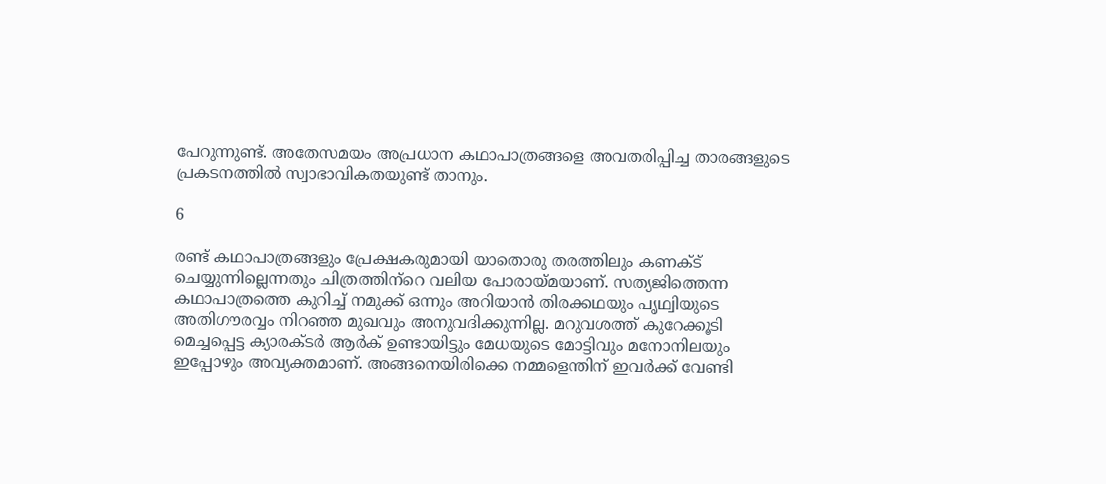പേറുന്നുണ്ട്. അതേസമയം അപ്രധാന കഥാപാത്രങ്ങളെ അവതരിപ്പിച്ച താരങ്ങളുടെ പ്രകടനത്തില്‍ സ്വാഭാവികതയുണ്ട് താനും.

6

രണ്ട് കഥാപാത്രങ്ങളും പ്രേക്ഷകരുമായി യാതൊരു തരത്തിലും കണക്ട് ചെയ്യുന്നില്ലെന്നതും ചിത്രത്തിന്‌റെ വലിയ പോരായ്മയാണ്. സത്യജിത്തെന്ന കഥാപാത്രത്തെ കുറിച്ച് നമുക്ക് ഒന്നും അറിയാന്‍ തിരക്കഥയും പൃഥ്വിയുടെ അതിഗൗരവ്വം നിറഞ്ഞ മുഖവും അനുവദിക്കുന്നില്ല. മറുവശത്ത് കുറേക്കൂടി മെച്ചപ്പെട്ട ക്യാരക്ടര്‍ ആര്‍ക് ഉണ്ടായിട്ടും മേധയുടെ മോട്ടിവും മനോനിലയും ഇപ്പോഴും അവ്യക്തമാണ്. അങ്ങനെയിരിക്കെ നമ്മളെന്തിന് ഇവര്‍ക്ക് വേണ്ടി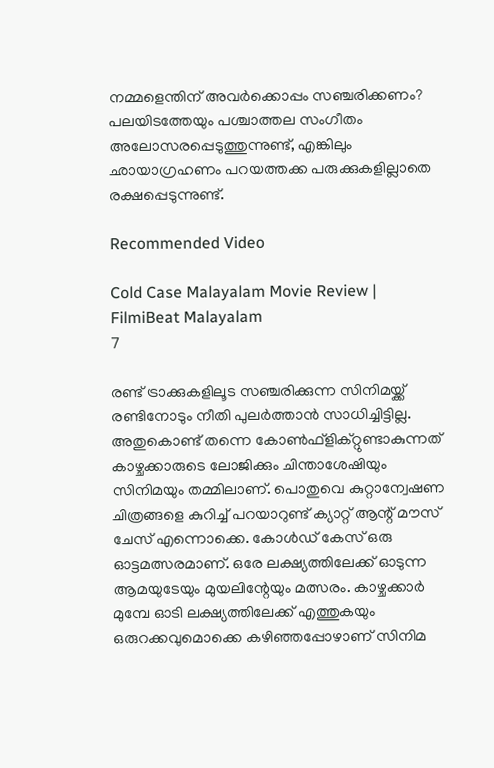നമ്മളെന്തിന് അവര്‍ക്കൊപ്പം സഞ്ചരിക്കണം? പലയിടത്തേയും പശ്ചാത്തല സംഗീതം അലോസരപ്പെടുത്തുന്നുണ്ട്, എങ്കിലും ഛായാഗ്രഹണം പറയത്തക്ക പരുക്കുകളില്ലാതെ രക്ഷപ്പെടുന്നുണ്ട്.

Recommended Video

Cold Case Malayalam Movie Review | FilmiBeat Malayalam
7

രണ്ട് ട്രാക്കുകളിലൂട സഞ്ചരിക്കുന്ന സിനിമയ്ക്ക് രണ്ടിനോടും നീതി പുലര്‍ത്താന്‍ സാധിച്ചിട്ടില്ല. അതുകൊണ്ട് തന്നെ കോണ്‍ഫ്‌ളിക്റ്റുണ്ടാകുന്നത് കാഴ്ചക്കാരുടെ ലോജിക്കും ചിന്താശേഷിയും സിനിമയും തമ്മിലാണ്. പൊതുവെ കുറ്റാന്വേഷണ ചിത്രങ്ങളെ കുറിച്ച് പറയാറുണ്ട് ക്യാറ്റ് ആന്റ് മൗസ് ചേസ് എന്നൊക്കെ. കോള്‍ഡ് കേസ് ഒരു ഓട്ടമത്സരമാണ്. ഒരേ ലക്ഷ്യത്തിലേക്ക് ഓടുന്ന ആമയുടേയും മുയലിന്റേയും മത്സരം. കാഴ്ചക്കാര്‍ മുമ്പേ ഓടി ലക്ഷ്യത്തിലേക്ക് എത്തുകയും ഒരുറക്കവുമൊക്കെ കഴിഞ്ഞപ്പോഴാണ് സിനിമ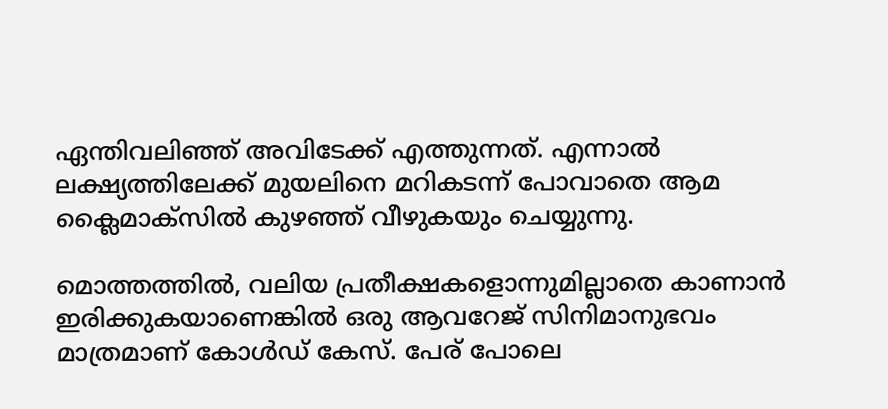ഏന്തിവലിഞ്ഞ് അവിടേക്ക് എത്തുന്നത്. എന്നാല്‍ ലക്ഷ്യത്തിലേക്ക് മുയലിനെ മറികടന്ന് പോവാതെ ആമ ക്ലൈമാക്‌സില്‍ കുഴഞ്ഞ് വീഴുകയും ചെയ്യുന്നു.

മൊത്തത്തില്‍, വലിയ പ്രതീക്ഷകളൊന്നുമില്ലാതെ കാണാന്‍ ഇരിക്കുകയാണെങ്കില്‍ ഒരു ആവറേജ് സിനിമാനുഭവം മാത്രമാണ് കോള്‍ഡ് കേസ്. പേര് പോലെ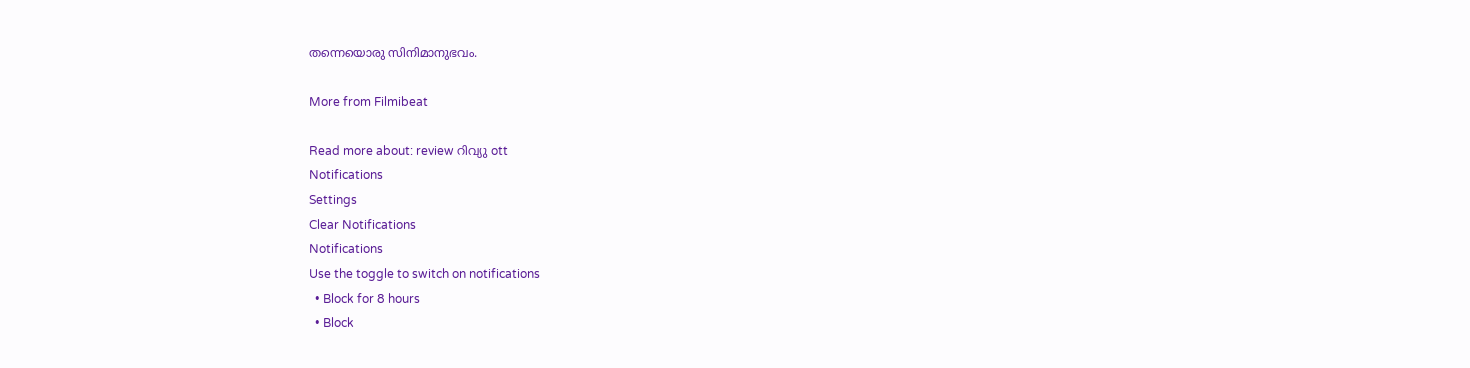തന്നെയൊരു സിനിമാനുഭവം.

More from Filmibeat

Read more about: review റിവ്യു ott
Notifications
Settings
Clear Notifications
Notifications
Use the toggle to switch on notifications
  • Block for 8 hours
  • Block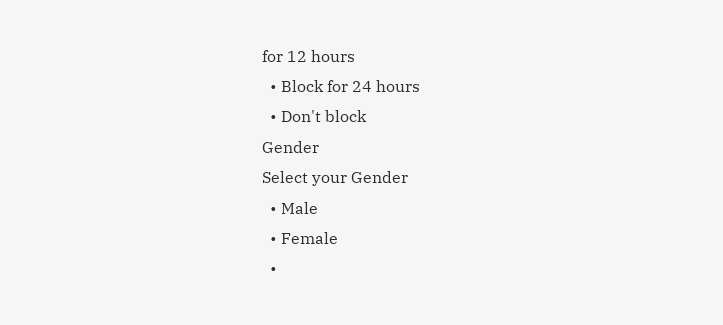for 12 hours
  • Block for 24 hours
  • Don't block
Gender
Select your Gender
  • Male
  • Female
  •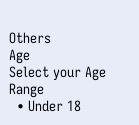Others
Age
Select your Age Range
  • Under 18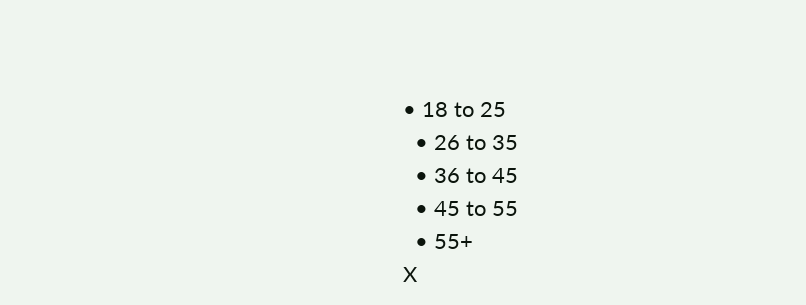• 18 to 25
  • 26 to 35
  • 36 to 45
  • 45 to 55
  • 55+
X